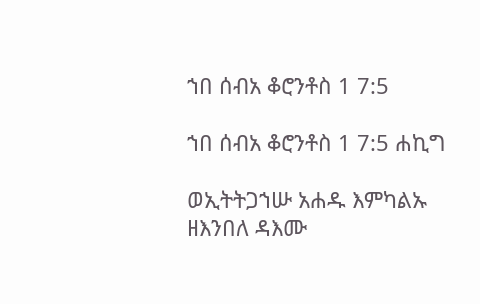ኀበ ሰብአ ቆሮንቶስ 1 7:5

ኀበ ሰብአ ቆሮንቶስ 1 7:5 ሐኪግ

ወኢትትጋኀሡ አሐዱ እምካልኡ ዘእንበለ ዳእሙ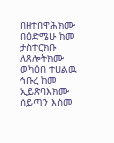በዘተበዋሕክሙ በዕድሜሁ ከመ ታስተርክቡ ለጸሎትክሙ ወካዕበ ተሀልዉ ኅቡረ ከመ ኢይጽባእክሙ ሰይጣን እስመ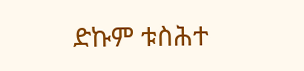ድኩም ቱስሕተ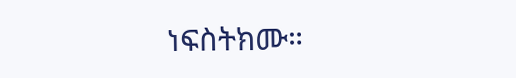ነፍስትክሙ።